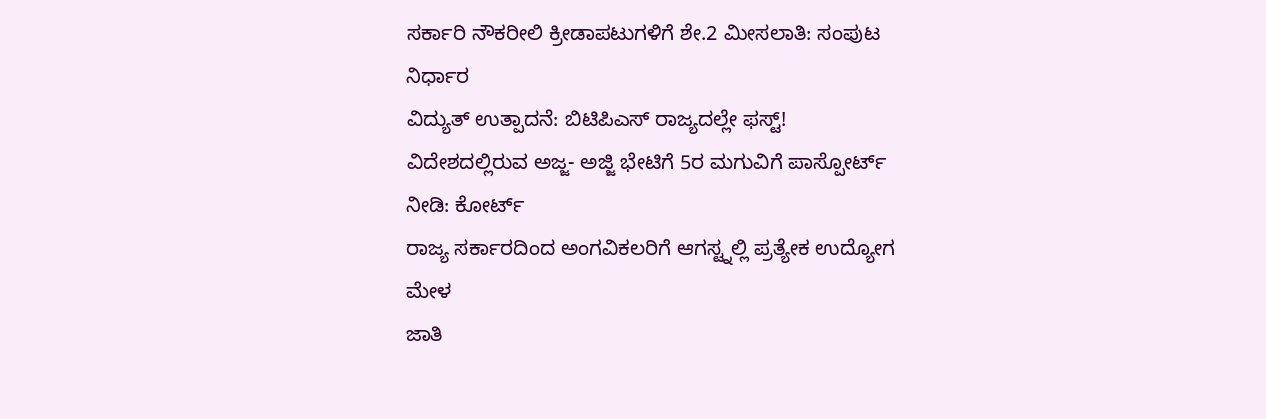ಸರ್ಕಾರಿ ನೌಕರೀಲಿ ಕ್ರೀಡಾಪಟುಗಳಿಗೆ ಶೇ.2 ಮೀಸಲಾತಿ: ಸಂಪುಟ ನಿರ್ಧಾರ
ವಿದ್ಯುತ್ ಉತ್ಪಾದನೆ: ಬಿಟಿಪಿಎಸ್ ರಾಜ್ಯದಲ್ಲೇ ಫಸ್ಟ್!
ವಿದೇಶದಲ್ಲಿರುವ ಅಜ್ಜ- ಅಜ್ಜಿ ಭೇಟಿಗೆ 5ರ ಮಗುವಿಗೆ ಪಾಸ್ಪೋರ್ಟ್ ನೀಡಿ: ಕೋರ್ಟ್
ರಾಜ್ಯ ಸರ್ಕಾರದಿಂದ ಅಂಗವಿಕಲರಿಗೆ ಆಗಸ್ಟ್ನಲ್ಲಿ ಪ್ರತ್ಯೇಕ ಉದ್ಯೋಗ ಮೇಳ
ಜಾತಿ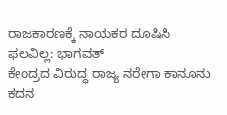ರಾಜಕಾರಣಕ್ಕೆ ನಾಯಕರ ದೂಷಿಸಿ ಫಲವಿಲ್ಲ: ಭಾಗವತ್
ಕೇಂದ್ರದ ವಿರುದ್ಧ ರಾಜ್ಯ ನರೇಗಾ ಕಾನೂನು ಕದನ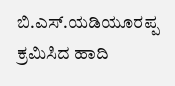ಬಿ.ಎಸ್.ಯಡಿಯೂರಪ್ಪ ಕ್ರಮಿಸಿದ ಹಾದಿ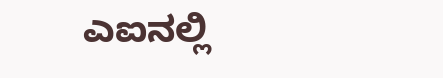ಎಐನಲ್ಲಿ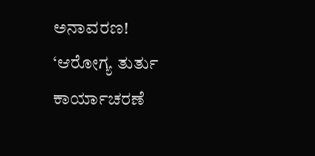ಅನಾವರಣ!
‘ಆರೋಗ್ಯ ತುರ್ತು ಕಾರ್ಯಾಚರಣೆ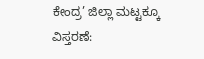ಕೇಂದ್ರ’ ಜಿಲ್ಲಾ ಮಟ್ಟಕ್ಕೂ ವಿಸ್ತರಣೆ: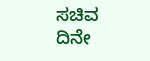ಸಚಿವ ದಿನೇ